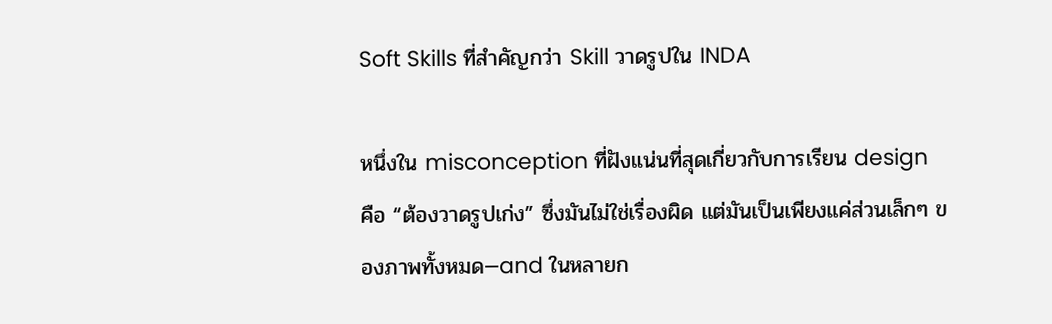Soft Skills ที่สำคัญกว่า Skill วาดรูปใน INDA

หนึ่งใน misconception ที่ฝังแน่นที่สุดเกี่ยวกับการเรียน design คือ “ต้องวาดรูปเก่ง” ซึ่งมันไม่ใช่เรื่องผิด แต่มันเป็นเพียงแค่ส่วนเล็กๆ ของภาพทั้งหมด—and ในหลายก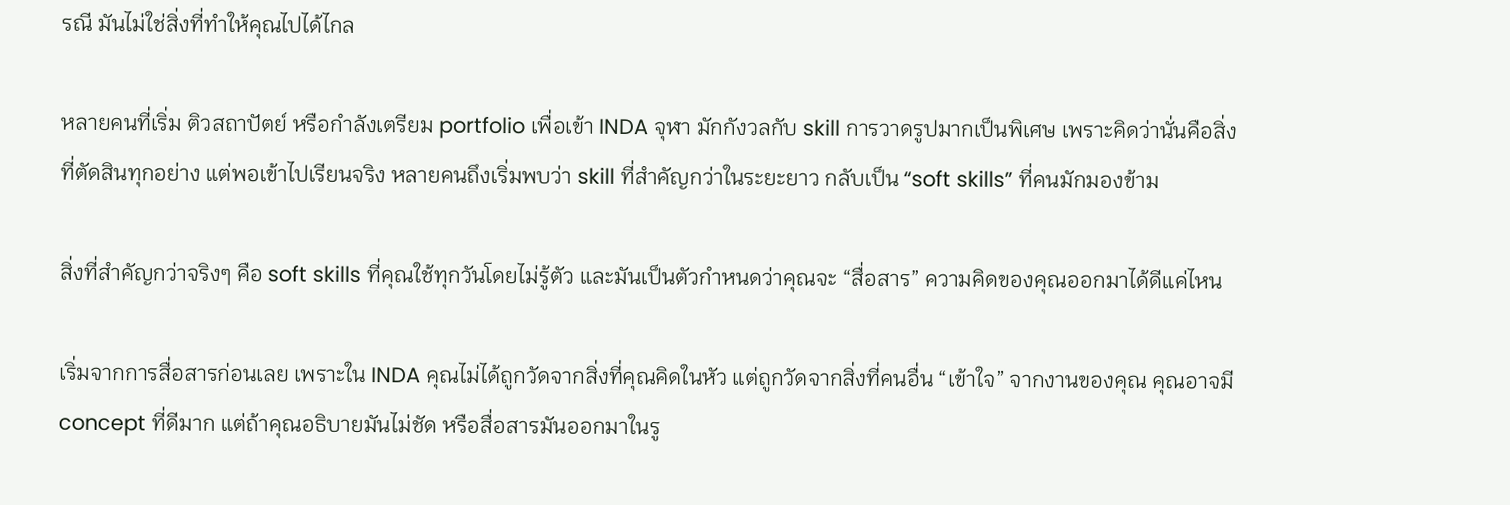รณี มันไม่ใช่สิ่งที่ทำให้คุณไปได้ไกล

หลายคนที่เริ่ม ติวสถาปัตย์ หรือกำลังเตรียม portfolio เพื่อเข้า INDA จุฬา มักกังวลกับ skill การวาดรูปมากเป็นพิเศษ เพราะคิดว่านั่นคือสิ่งที่ตัดสินทุกอย่าง แต่พอเข้าไปเรียนจริง หลายคนถึงเริ่มพบว่า skill ที่สำคัญกว่าในระยะยาว กลับเป็น “soft skills” ที่คนมักมองข้าม

สิ่งที่สำคัญกว่าจริงๆ คือ soft skills ที่คุณใช้ทุกวันโดยไม่รู้ตัว และมันเป็นตัวกำหนดว่าคุณจะ “สื่อสาร” ความคิดของคุณออกมาได้ดีแค่ไหน

เริ่มจากการสื่อสารก่อนเลย เพราะใน INDA คุณไม่ได้ถูกวัดจากสิ่งที่คุณคิดในหัว แต่ถูกวัดจากสิ่งที่คนอื่น “เข้าใจ” จากงานของคุณ คุณอาจมี concept ที่ดีมาก แต่ถ้าคุณอธิบายมันไม่ชัด หรือสื่อสารมันออกมาในรู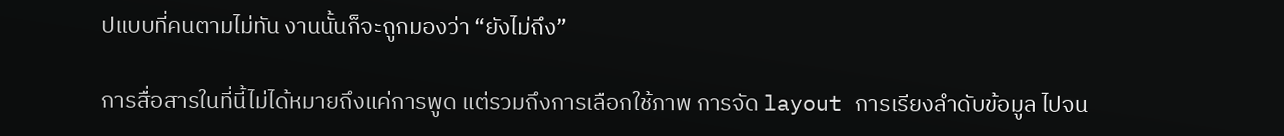ปแบบที่คนตามไม่ทัน งานนั้นก็จะถูกมองว่า “ยังไม่ถึง”

การสื่อสารในที่นี้ไม่ได้หมายถึงแค่การพูด แต่รวมถึงการเลือกใช้ภาพ การจัด layout การเรียงลำดับข้อมูล ไปจน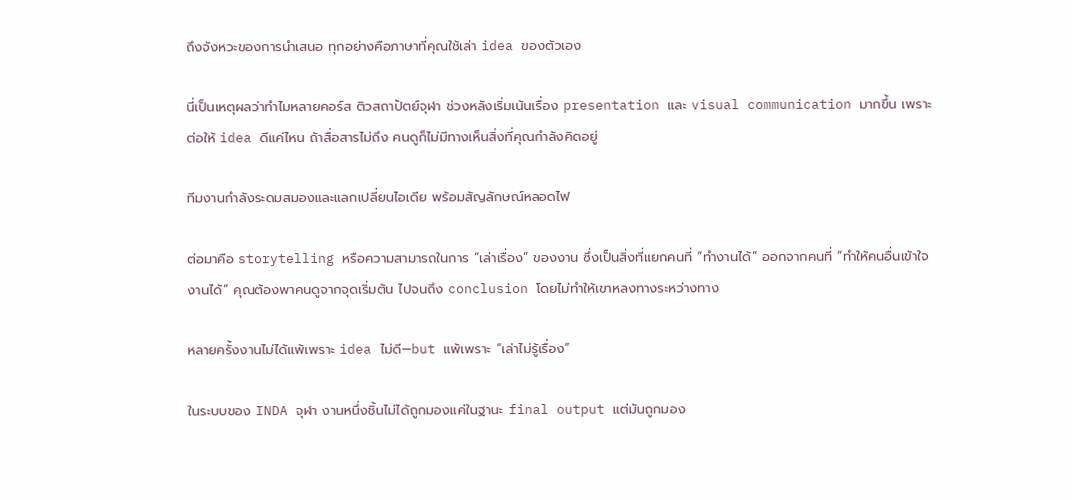ถึงจังหวะของการนำเสนอ ทุกอย่างคือภาษาที่คุณใช้เล่า idea ของตัวเอง

นี่เป็นเหตุผลว่าทำไมหลายคอร์ส ติวสถาปัตย์จุฬา ช่วงหลังเริ่มเน้นเรื่อง presentation และ visual communication มากขึ้น เพราะต่อให้ idea ดีแค่ไหน ถ้าสื่อสารไม่ถึง คนดูก็ไม่มีทางเห็นสิ่งที่คุณกำลังคิดอยู่

ทีมงานกำลังระดมสมองและแลกเปลี่ยนไอเดีย พร้อมสัญลักษณ์หลอดไฟ

ต่อมาคือ storytelling หรือความสามารถในการ “เล่าเรื่อง” ของงาน ซึ่งเป็นสิ่งที่แยกคนที่ “ทำงานได้” ออกจากคนที่ “ทำให้คนอื่นเข้าใจงานได้” คุณต้องพาคนดูจากจุดเริ่มต้น ไปจนถึง conclusion โดยไม่ทำให้เขาหลงทางระหว่างทาง

หลายครั้งงานไม่ได้แพ้เพราะ idea ไม่ดี—but แพ้เพราะ “เล่าไม่รู้เรื่อง”

ในระบบของ INDA จุฬา งานหนึ่งชิ้นไม่ได้ถูกมองแค่ในฐานะ final output แต่มันถูกมอง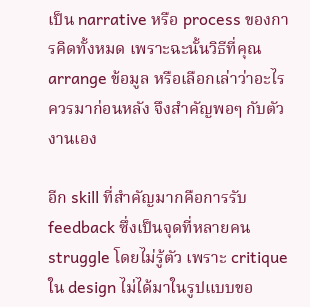เป็น narrative หรือ process ของการคิดทั้งหมด เพราะฉะนั้นวิธีที่คุณ arrange ข้อมูล หรือเลือกเล่าว่าอะไรควรมาก่อนหลัง จึงสำคัญพอๆ กับตัวงานเอง

อีก skill ที่สำคัญมากคือการรับ feedback ซึ่งเป็นจุดที่หลายคน struggle โดยไม่รู้ตัว เพราะ critique ใน design ไม่ได้มาในรูปแบบขอ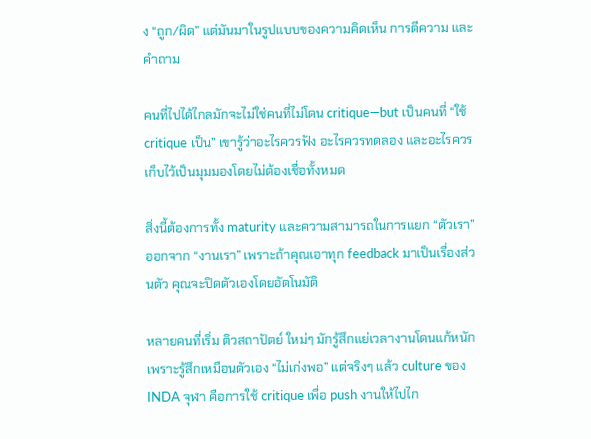ง “ถูก/ผิด” แต่มันมาในรูปแบบของความคิดเห็น การตีความ และคำถาม

คนที่ไปได้ไกลมักจะไม่ใช่คนที่ไม่โดน critique—but เป็นคนที่ “ใช้ critique เป็น” เขารู้ว่าอะไรควรฟัง อะไรควรทดลอง และอะไรควรเก็บไว้เป็นมุมมองโดยไม่ต้องเชื่อทั้งหมด

สิ่งนี้ต้องการทั้ง maturity และความสามารถในการแยก “ตัวเรา” ออกจาก “งานเรา” เพราะถ้าคุณเอาทุก feedback มาเป็นเรื่องส่วนตัว คุณจะปิดตัวเองโดยอัตโนมัติ

หลายคนที่เริ่ม ติวสถาปัตย์ ใหม่ๆ มักรู้สึกแย่เวลางานโดนแก้หนัก เพราะรู้สึกเหมือนตัวเอง “ไม่เก่งพอ” แต่จริงๆ แล้ว culture ของ INDA จุฬา คือการใช้ critique เพื่อ push งานให้ไปไก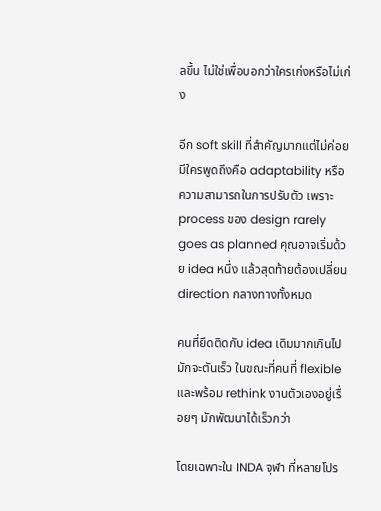ลขึ้น ไม่ใช่เพื่อบอกว่าใครเก่งหรือไม่เก่ง

อีก soft skill ที่สำคัญมากแต่ไม่ค่อยมีใครพูดถึงคือ adaptability หรือความสามารถในการปรับตัว เพราะ process ของ design rarely goes as planned คุณอาจเริ่มด้วย idea หนึ่ง แล้วสุดท้ายต้องเปลี่ยน direction กลางทางทั้งหมด

คนที่ยึดติดกับ idea เดิมมากเกินไป มักจะตันเร็ว ในขณะที่คนที่ flexible และพร้อม rethink งานตัวเองอยู่เรื่อยๆ มักพัฒนาได้เร็วกว่า

โดยเฉพาะใน INDA จุฬา ที่หลายโปร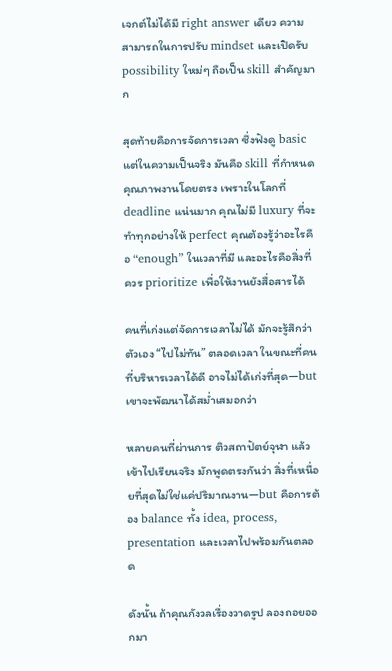เจกต์ไม่ได้มี right answer เดียว ความสามารถในการปรับ mindset และเปิดรับ possibility ใหม่ๆ ถือเป็น skill สำคัญมาก

สุดท้ายคือการจัดการเวลา ซึ่งฟังดู basic แต่ในความเป็นจริง มันคือ skill ที่กำหนดคุณภาพงานโดยตรง เพราะในโลกที่ deadline แน่นมาก คุณไม่มี luxury ที่จะทำทุกอย่างให้ perfect คุณต้องรู้ว่าอะไรคือ “enough” ในเวลาที่มี และอะไรคือสิ่งที่ควร prioritize เพื่อให้งานยังสื่อสารได้

คนที่เก่งแต่จัดการเวลาไม่ได้ มักจะรู้สึกว่าตัวเอง “ไปไม่ทัน” ตลอดเวลา ในขณะที่คนที่บริหารเวลาได้ดี อาจไม่ได้เก่งที่สุด—but เขาจะพัฒนาได้สม่ำเสมอกว่า

หลายคนที่ผ่านการ ติวสถาปัตย์จุฬา แล้วเข้าไปเรียนจริง มักพูดตรงกันว่า สิ่งที่เหนื่อยที่สุดไม่ใช่แค่ปริมาณงาน—but คือการต้อง balance ทั้ง idea, process, presentation และเวลาไปพร้อมกันตลอด

ดังนั้น ถ้าคุณกังวลเรื่องวาดรูป ลองถอยออกมา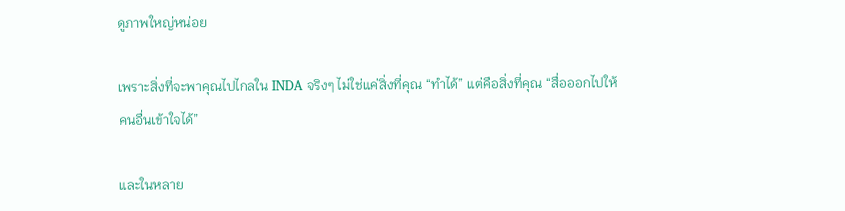ดูภาพใหญ่หน่อย

เพราะสิ่งที่จะพาคุณไปไกลใน INDA จริงๆ ไม่ใช่แค่สิ่งที่คุณ “ทำได้” แต่คือสิ่งที่คุณ “สื่อออกไปให้คนอื่นเข้าใจได้”

และในหลาย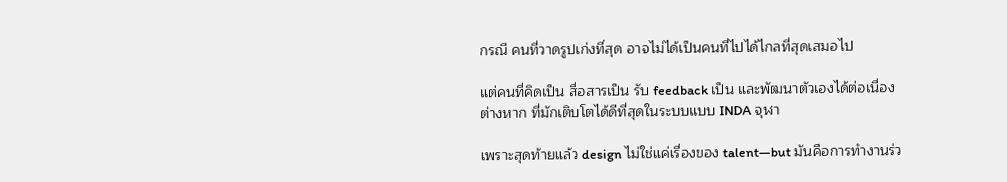กรณี คนที่วาดรูปเก่งที่สุด อาจไม่ได้เป็นคนที่ไปได้ไกลที่สุดเสมอไป

แต่คนที่คิดเป็น สื่อสารเป็น รับ feedback เป็น และพัฒนาตัวเองได้ต่อเนื่องต่างหาก ที่มักเติบโตได้ดีที่สุดในระบบแบบ INDA จุฬา

เพราะสุดท้ายแล้ว design ไม่ใช่แค่เรื่องของ talent—but มันคือการทำงานร่ว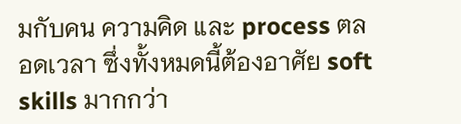มกับคน ความคิด และ process ตลอดเวลา ซึ่งทั้งหมดนี้ต้องอาศัย soft skills มากกว่า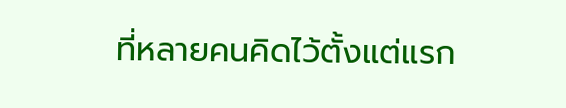ที่หลายคนคิดไว้ตั้งแต่แรก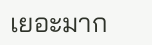เยอะมาก